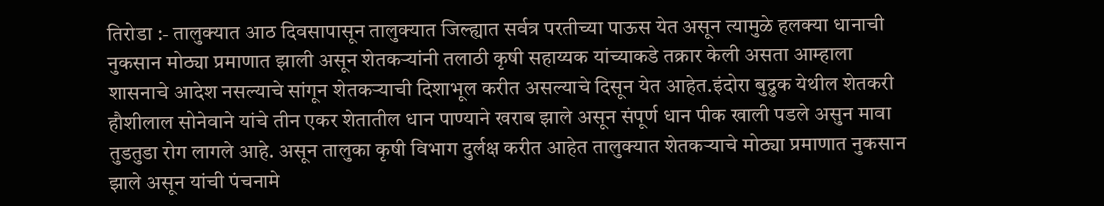तिरोडा :- तालुक्यात आठ दिवसापासून तालुक्यात जिल्ह्यात सर्वत्र परतीच्या पाऊस येत असून त्यामुळे हलक्या धानाची नुकसान मोठ्या प्रमाणात झाली असून शेतकऱ्यांनी तलाठी कृषी सहाय्यक यांच्याकडे तक्रार केली असता आम्हाला शासनाचे आदेश नसल्याचे सांगून शेतकऱ्याची दिशाभूल करीत असल्याचे दिसून येत आहेत.इंदोरा बुद्रुक येथील शेतकरी हौशीलाल सोनेवाने यांचे तीन एकर शेतातील धान पाण्याने खराब झाले असून संपूर्ण धान पीक खाली पडले असुन मावा तुडतुडा रोग लागले आहे. असून तालुका कृषी विभाग दुर्लक्ष करीत आहेत तालुक्यात शेतकऱ्याचे मोठ्या प्रमाणात नुकसान झाले असून यांची पंचनामे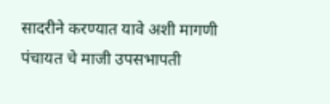सादरीने करण्यात यावे अशी मागणी पंचायत चे माजी उपसभापती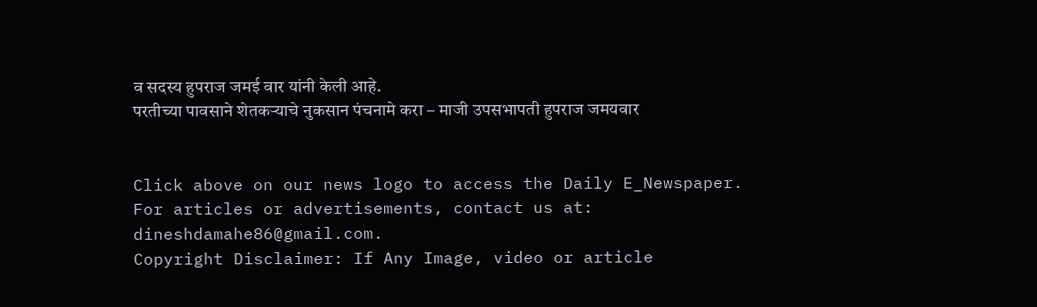व सदस्य हुपराज जमई वार यांनी केली आहे.
परतीच्या पावसाने शेतकऱ्याचे नुकसान पंचनामे करा – माजी उपसभापती हुपराज जमयवार


Click above on our news logo to access the Daily E_Newspaper.
For articles or advertisements, contact us at: dineshdamahe86@gmail.com.
Copyright Disclaimer: If Any Image, video or article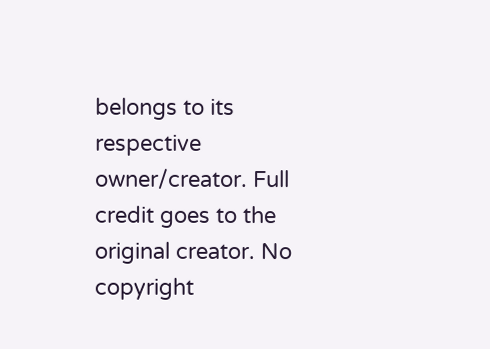belongs to its respective owner/creator. Full credit goes to the original creator. No copyright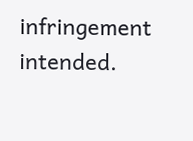infringement intended.